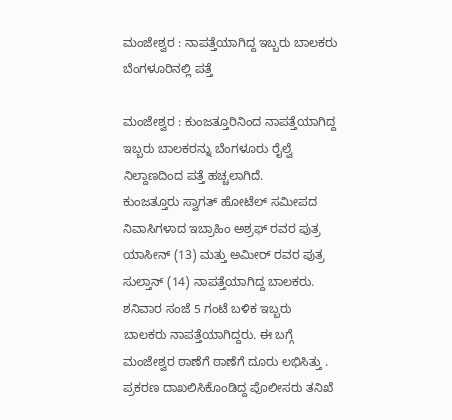ಮಂಜೇಶ್ವರ : ನಾಪತ್ತೆಯಾಗಿದ್ದ ಇಬ್ಬರು ಬಾಲಕರು ಬೆಂಗಳೂರಿನಲ್ಲಿ ಪತ್ತೆ

ಮಂಜೇಶ್ವರ : ಕುಂಜತ್ತೂರಿನಿಂದ ನಾಪತ್ತೆಯಾಗಿದ್ದ ಇಬ್ಬರು ಬಾಲಕರನ್ನು ಬೆಂಗಳೂರು ರೈಲ್ವೆ ನಿಲ್ದಾಣದಿಂದ ಪತ್ತೆ ಹಚ್ಚಲಾಗಿದೆ.
ಕುಂಜತ್ತೂರು ಸ್ವಾಗತ್ ಹೋಟೆಲ್ ಸಮೀಪದ ನಿವಾಸಿಗಳಾದ ಇಬ್ರಾಹಿಂ ಅಶ್ರಫ್ ರವರ ಪುತ್ರ ಯಾಸೀನ್ (13) ಮತ್ತು ಅಮೀರ್ ರವರ ಪುತ್ರ ಸುಲ್ತಾನ್ (14) ನಾಪತ್ತೆಯಾಗಿದ್ದ ಬಾಲಕರು.
ಶನಿವಾರ ಸಂಜೆ 5 ಗಂಟೆ ಬಳಿಕ ಇಬ್ಬರು ಬಾಲಕರು ನಾಪತ್ತೆಯಾಗಿದ್ದರು. ಈ ಬಗ್ಗೆ ಮಂಜೇಶ್ವರ ಠಾಣೆಗೆ ಠಾಣೆಗೆ ದೂರು ಲಭಿಸಿತ್ತು . ಪ್ರಕರಣ ದಾಖಲಿಸಿಕೊಂಡಿದ್ದ ಪೊಲೀಸರು ತನಿಖೆ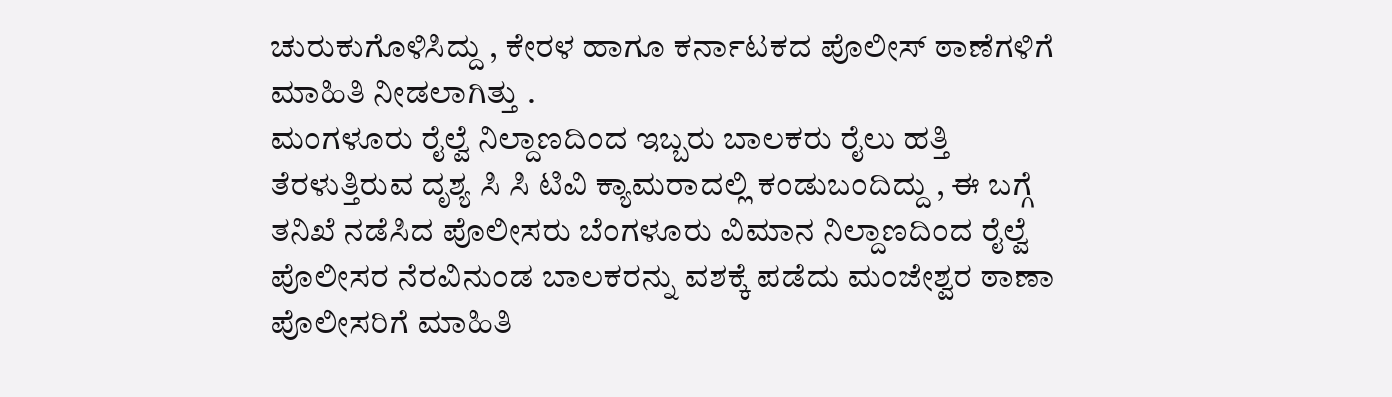ಚುರುಕುಗೊಳಿಸಿದ್ದು , ಕೇರಳ ಹಾಗೂ ಕರ್ನಾಟಕದ ಪೊಲೀಸ್ ಠಾಣೆಗಳಿಗೆ ಮಾಹಿತಿ ನೀಡಲಾಗಿತ್ತು .
ಮಂಗಳೂರು ರೈಲ್ವೆ ನಿಲ್ದಾಣದಿಂದ ಇಬ್ಬರು ಬಾಲಕರು ರೈಲು ಹತ್ತಿ ತೆರಳುತ್ತಿರುವ ದೃಶ್ಯ ಸಿ ಸಿ ಟಿವಿ ಕ್ಯಾಮರಾದಲ್ಲಿ ಕಂಡುಬಂದಿದ್ದು , ಈ ಬಗ್ಗೆ ತನಿಖೆ ನಡೆಸಿದ ಪೊಲೀಸರು ಬೆಂಗಳೂರು ವಿಮಾನ ನಿಲ್ದಾಣದಿಂದ ರೈಲ್ವೆ ಪೊಲೀಸರ ನೆರವಿನುಂಡ ಬಾಲಕರನ್ನು ವಶಕ್ಕೆ ಪಡೆದು ಮಂಜೇಶ್ವರ ಠಾಣಾ ಪೊಲೀಸರಿಗೆ ಮಾಹಿತಿ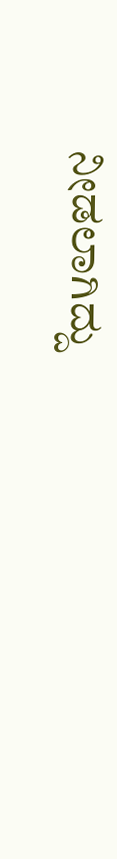ನೀಡಲಾಗಿದ್ದು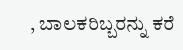, ಬಾಲಕರಿಬ್ಬರನ್ನು ಕರೆ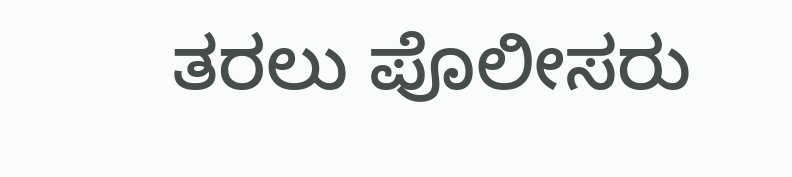ತರಲು ಪೊಲೀಸರು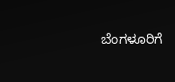ಬೆಂಗಳೂರಿಗೆ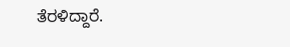ತೆರಳಿದ್ದಾರೆ.